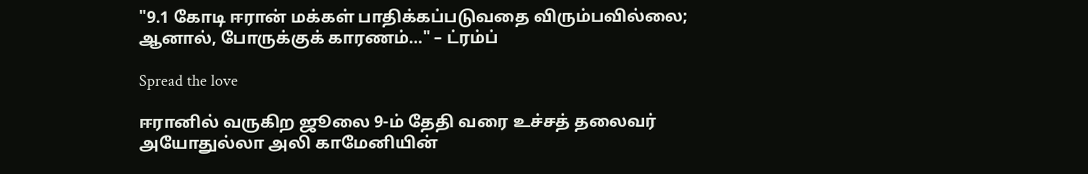"9.1 கோடி ஈரான் மக்கள் பாதிக்கப்படுவதை விரும்பவில்லை; ஆனால், போருக்குக் காரணம்…" – ட்ரம்ப்

Spread the love

ஈரானில் வருகிற ஜூலை 9-ம் தேதி வரை உச்சத் தலைவர் அயோதுல்லா அலி காமேனியின்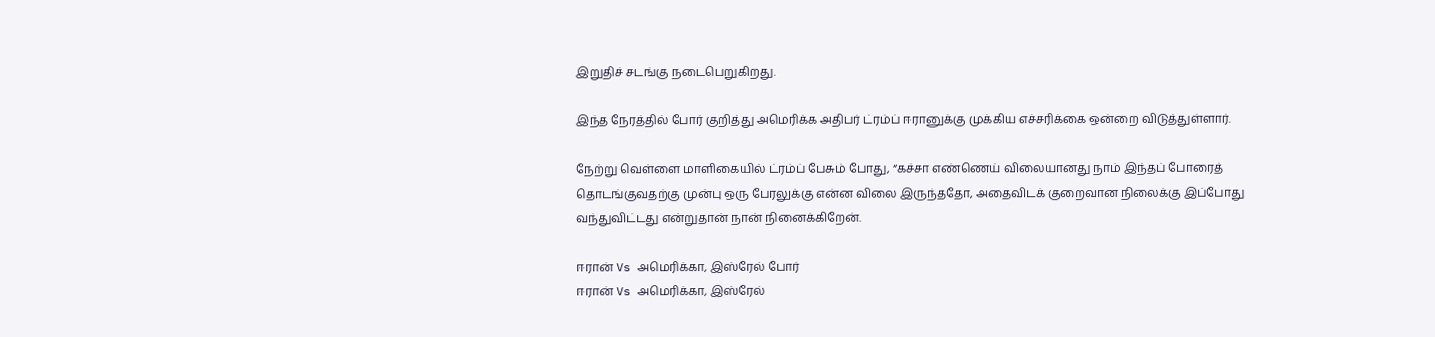இறுதிச் சடங்கு நடைபெறுகிறது.

இந்த நேரத்தில் போர் குறித்து அமெரிக்க அதிபர் ட்ரம்ப் ஈரானுக்கு முக்கிய எச்சரிக்கை ஒன்றை விடுத்துள்ளார்.

நேற்று வெள்ளை மாளிகையில் ட்ரம்ப் பேசும் போது, “கச்சா எண்ணெய் விலையானது நாம் இந்தப் போரைத் தொடங்குவதற்கு முன்பு ஒரு பேரலுக்கு என்ன விலை இருந்ததோ, அதைவிடக் குறைவான நிலைக்கு இப்போது வந்துவிட்டது என்றுதான் நான் நினைக்கிறேன்.

ஈரான் Vs அமெரிக்கா, இஸ்ரேல் போர்
ஈரான் Vs அமெரிக்கா, இஸ்ரேல்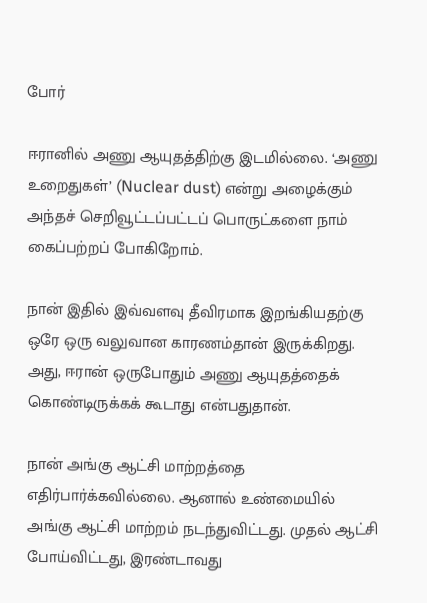போர்

ஈரானில் அணு ஆயுதத்திற்கு இடமில்லை. ‘அணு உறைதுகள்’ (Nuclear dust) என்று அழைக்கும் அந்தச் செறிவூட்டப்பட்டப் பொருட்களை நாம் கைப்பற்றப் போகிறோம்.

நான் இதில் இவ்வளவு தீவிரமாக இறங்கியதற்கு ஒரே ஒரு வலுவான காரணம்தான் இருக்கிறது. அது, ஈரான் ஒருபோதும் அணு ஆயுதத்தைக் கொண்டிருக்கக் கூடாது என்பதுதான்.

நான் அங்கு ஆட்சி மாற்றத்தை எதிர்பார்க்கவில்லை. ஆனால் உண்மையில் அங்கு ஆட்சி மாற்றம் நடந்துவிட்டது. முதல் ஆட்சி போய்விட்டது, இரண்டாவது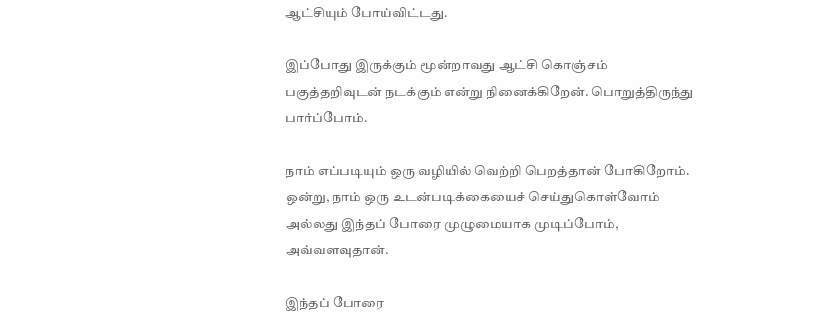ஆட்சியும் போய்விட்டது.

இப்போது இருக்கும் மூன்றாவது ஆட்சி கொஞ்சம் பகுத்தறிவுடன் நடக்கும் என்று நினைக்கிறேன். பொறுத்திருந்து பார்ப்போம்.

நாம் எப்படியும் ஒரு வழியில் வெற்றி பெறத்தான் போகிறோம். ஒன்று, நாம் ஒரு உடன்படிக்கையைச் செய்துகொள்வோம் அல்லது இந்தப் போரை முழுமையாக முடிப்போம், அவ்வளவுதான்.

இந்தப் போரை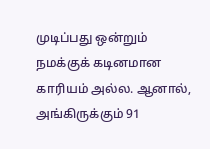முடிப்பது ஒன்றும் நமக்குக் கடினமான காரியம் அல்ல. ஆனால், அங்கிருக்கும் 91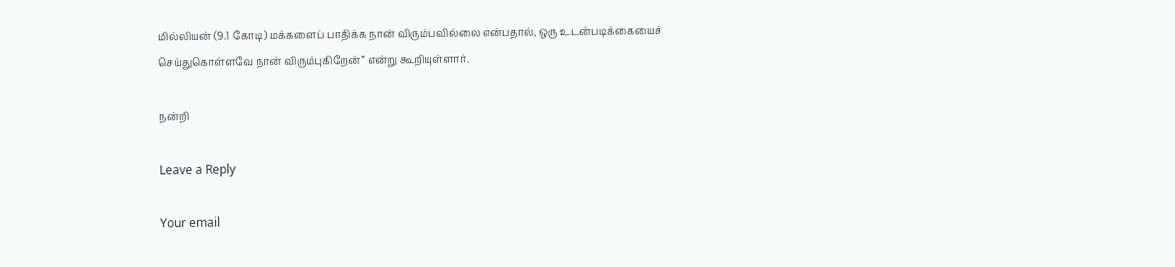மில்லியன் (9.1 கோடி) மக்களைப் பாதிக்க நான் விரும்பவில்லை என்பதால், ஒரு உடன்படிக்கையைச் செய்துகொள்ளவே நான் விரும்புகிறேன்” என்று கூறியுள்ளார்.

நன்றி

Leave a Reply

Your email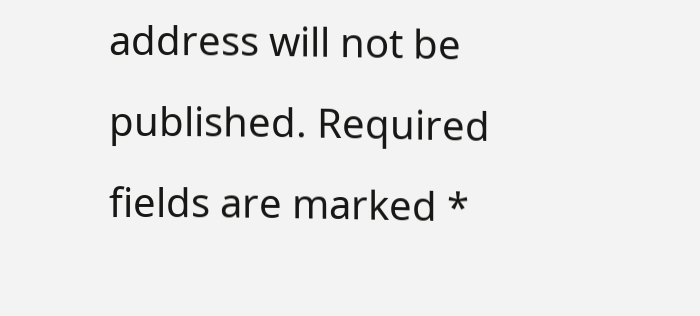address will not be published. Required fields are marked *